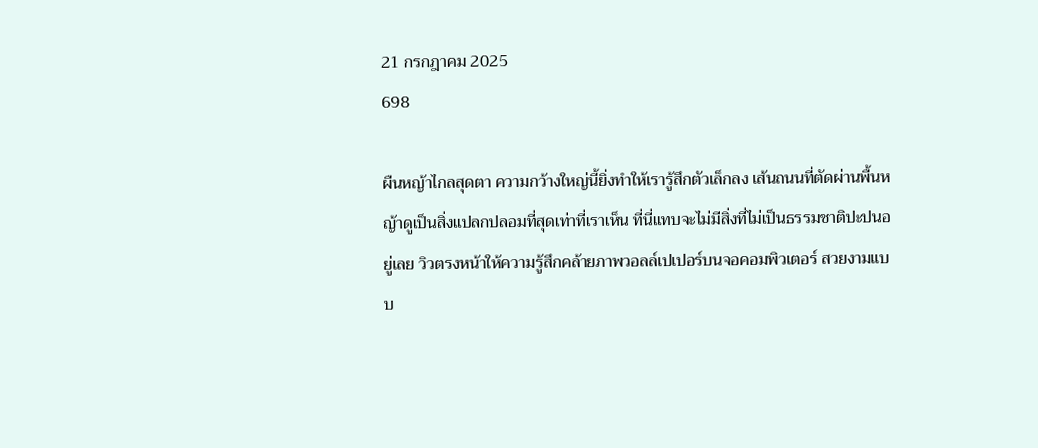21 กรกฎาคม 2025
698

ผืนหญ้าไกลสุดตา ความกว้างใหญ่นี้ยิ่งทำให้เรารู้สึกตัวเล็กลง เส้นถนนที่ตัดผ่านพื้นหญ้าดูเป็นสิ่งแปลกปลอมที่สุดเท่าที่เราเห็น ที่นี่แทบจะไม่มีสิ่งที่ไม่เป็นธรรมชาติปะปนอยู่เลย วิวตรงหน้าให้ความรู้สึกคล้ายภาพวอลล์เปเปอร์บนจอคอมพิวเตอร์ สวยงามแบบ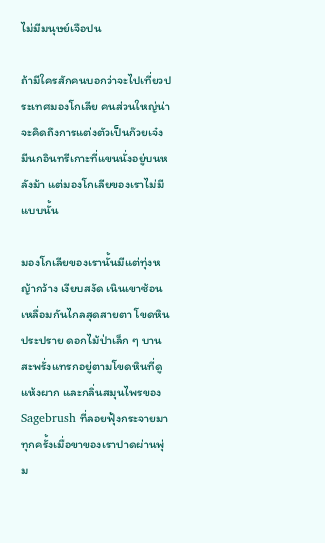ไม่มีมนุษย์เจือปน

ถ้ามีใครสักคนบอกว่าจะไปเที่ยวประเทศมองโกเลีย คนส่วนใหญ่น่าจะคิดถึงการแต่งตัวเป็นก๊วยเจ๋ง มีนกอินทรีเกาะที่แขนนั่งอยู่บนหลังม้า แต่มองโกเลียของเราไม่มีแบบนั้น

มองโกเลียของเรานั้นมีแต่ทุ่งหญ้ากว้าง เงียบสงัด เนินเขาซ้อนเหลื่อมกันไกลสุดสายตา โขดหินประปราย ดอกไม้ป่าเล็ก ๆ บานสะพรั่งแทรกอยู่ตามโขดหินที่ดูแห้งผาก และกลิ่นสมุนไพรของ Sagebrush ที่ลอยฟุ้งกระจายมาทุกครั้งเมื่อขาของเราปาดผ่านพุ่ม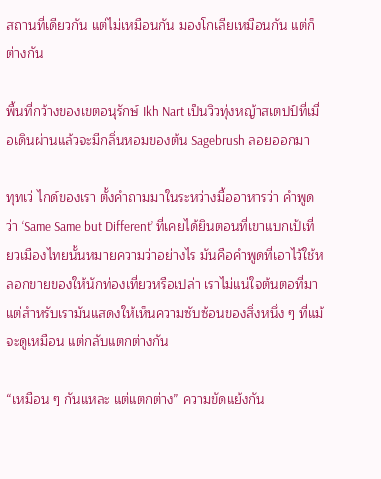สถานที่เดียวกัน แต่ไม่เหมือนกัน มองโกเลียเหมือนกัน แต่ก็ต่างกัน

พื้นที่กว้างของเขตอนุรักษ์ Ikh Nart เป็นวิวทุ่งหญ้าสเตปป์ที่เมื่อเดินผ่านแล้วจะมีกลิ่นหอมของต้น Sagebrush ลอยออกมา

ทุทเว่ ไกด์ของเรา ตั้งคำถามมาในระหว่างมื้ออาหารว่า คำพูดว่า ‘Same Same but Different’ ที่เคยได้ยินตอนที่เขาแบกเป้เที่ยวเมืองไทยนั้นหมายความว่าอย่างไร มันคือคำพูดที่เอาไว้ใช้หลอกขายของให้นักท่องเที่ยวหรือเปล่า เราไม่แน่ใจต้นตอที่มา แต่สำหรับเรามันแสดงให้เห็นความซับซ้อนของสิ่งหนึ่ง ๆ ที่แม้จะดูเหมือน แต่กลับแตกต่างกัน

“เหมือน ๆ กันแหละ แต่แตกต่าง” ความขัดแย้งกัน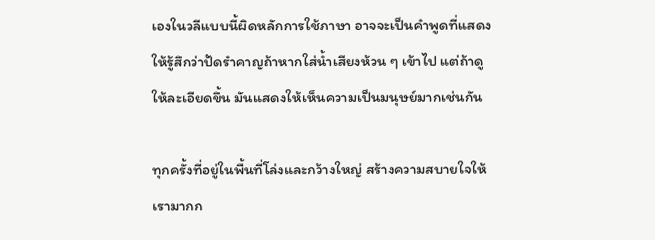เองในวลีแบบนี้ผิดหลักการใช้ภาษา อาจจะเป็นคำพูดที่แสดงให้รู้สึกว่าปัดรำคาญถ้าหากใส่น้ำเสียงห้วน ๆ เข้าไป แต่ถ้าดูให้ละเอียดขึ้น มันแสดงให้เห็นความเป็นมนุษย์มากเช่นกัน

ทุกครั้งที่อยู่ในพื้นที่โล่งและกว้างใหญ่ สร้างความสบายใจให้เรามากก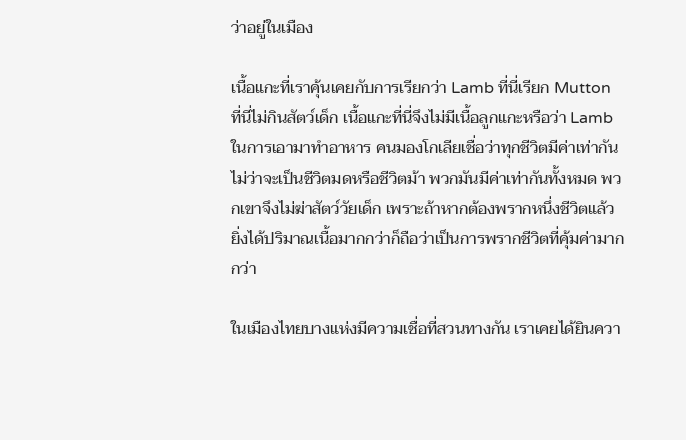ว่าอยู่ในเมือง

เนื้อแกะที่เราคุ้นเคยกับการเรียกว่า Lamb ที่นี่เรียก Mutton ที่นี่ไม่กินสัตว์เด็ก เนื้อแกะที่นี่จึงไม่มีเนื้อลูกแกะหรือว่า Lamb ในการเอามาทำอาหาร คนมองโกเลียเชื่อว่าทุกชีวิตมีค่าเท่ากัน ไม่ว่าจะเป็นชีวิตมดหรือชีวิตม้า พวกมันมีค่าเท่ากันทั้งหมด พวกเขาจึงไม่ฆ่าสัตว์วัยเด็ก เพราะถ้าหากต้องพรากหนึ่งชีวิตแล้ว ยิ่งได้ปริมาณเนื้อมากกว่าก็ถือว่าเป็นการพรากชีวิตที่คุ้มค่ามากกว่า

ในเมืองไทยบางแห่งมีความเชื่อที่สวนทางกัน เราเคยได้ยินควา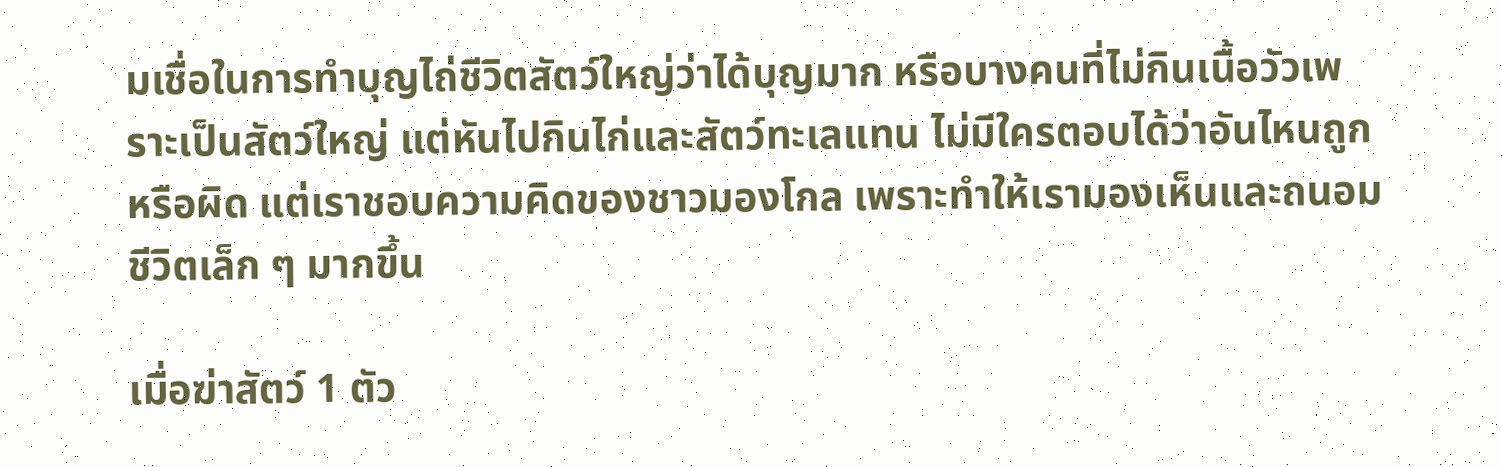มเชื่อในการทำบุญไถ่ชีวิตสัตว์ใหญ่ว่าได้บุญมาก หรือบางคนที่ไม่กินเนื้อวัวเพราะเป็นสัตว์ใหญ่ แต่หันไปกินไก่และสัตว์ทะเลแทน ไม่มีใครตอบได้ว่าอันไหนถูกหรือผิด แต่เราชอบความคิดของชาวมองโกล เพราะทำให้เรามองเห็นและถนอมชีวิตเล็ก ๆ มากขึ้น

เมื่อฆ่าสัตว์ 1 ตัว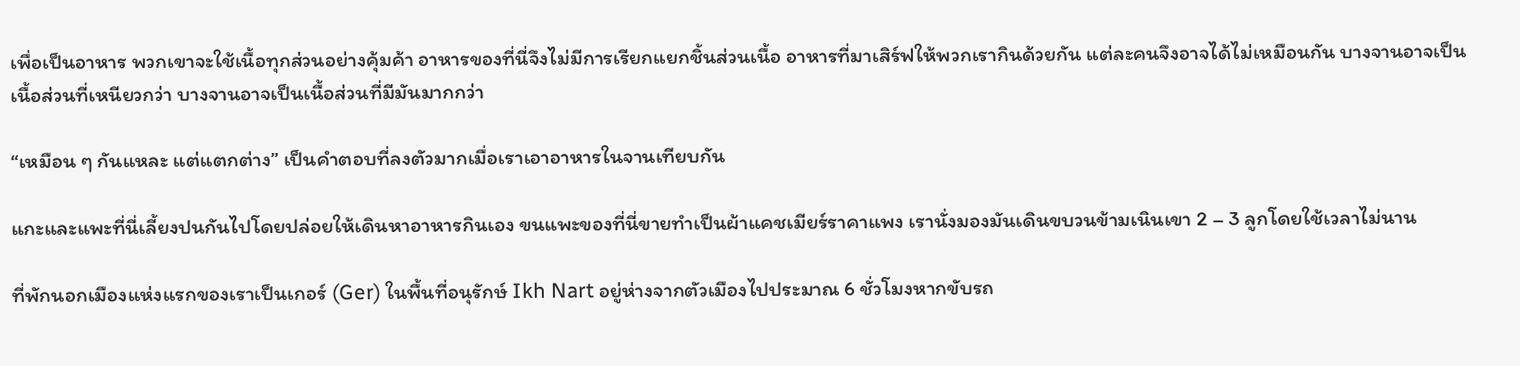เพื่อเป็นอาหาร พวกเขาจะใช้เนื้อทุกส่วนอย่างคุ้มค้า อาหารของที่นี่จึงไม่มีการเรียกแยกชิ้นส่วนเนื้อ อาหารที่มาเสิร์ฟให้พวกเรากินด้วยกัน แต่ละคนจึงอาจได้ไม่เหมือนกัน บางจานอาจเป็นเนื้อส่วนที่เหนียวกว่า บางจานอาจเป็นเนื้อส่วนที่มีมันมากกว่า

“เหมือน ๆ กันแหละ แต่แตกต่าง” เป็นคำตอบที่ลงตัวมากเมื่อเราเอาอาหารในจานเทียบกัน

แกะและแพะที่นี่เลี้ยงปนกันไปโดยปล่อยให้เดินหาอาหารกินเอง ขนแพะของที่นี่ขายทำเป็นผ้าแคชเมียร์ราคาแพง เรานั่งมองมันเดินขบวนข้ามเนินเขา 2 – 3 ลูกโดยใช้เวลาไม่นาน

ที่พักนอกเมืองแห่งแรกของเราเป็นเกอร์ (Ger) ในพื้นที่อนุรักษ์ Ikh Nart อยู่ห่างจากตัวเมืองไปประมาณ 6 ชั่วโมงหากขับรถ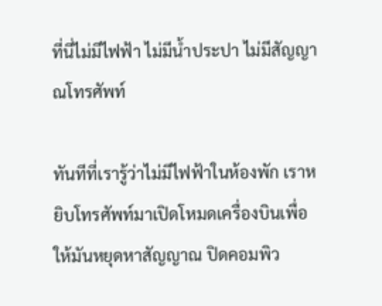ที่นี่ไม่มีไฟฟ้า ไม่มีน้ำประปา ไม่มีสัญญาณโทรศัพท์

ทันทีที่เรารู้ว่าไม่มีไฟฟ้าในห้องพัก เราหยิบโทรศัพท์มาเปิดโหมดเครื่องบินเพื่อให้มันหยุดหาสัญญาณ ปิดคอมพิว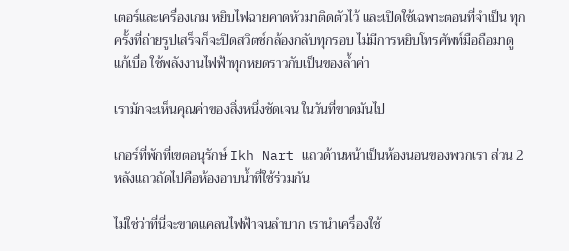เตอร์และเครื่องเกม หยิบไฟฉายคาดหัวมาติดตัวไว้ และเปิดใช้เฉพาะตอนที่จำเป็น ทุกครั้งที่ถ่ายรูปเสร็จก็จะปิดสวิตช์กล้องกลับทุกรอบ ไม่มีการหยิบโทรศัพท์มือถือมาดูแก้เบื่อ ใช้พลังงานไฟฟ้าทุกหยดราวกับเป็นของล้ำค่า

เรามักจะเห็นคุณค่าของสิ่งหนึ่งชัดเจน ในวันที่ขาดมันไป

เกอร์ที่พักที่เขตอนุรักษ์ Ikh Nart แถวด้านหน้าเป็นห้องนอนของพวกเรา ส่วน 2 หลังแถวถัดไปคือห้องอาบน้ำที่ใช้ร่วมกัน

ไม่ใช่ว่าที่นี่จะขาดแคลนไฟฟ้าจนลำบาก เรานำเครื่องใช้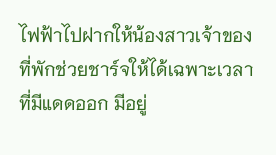ไฟฟ้าไปฝากให้น้องสาวเจ้าของที่พักช่วยชาร์จให้ได้เฉพาะเวลาที่มีแดดออก มีอยู่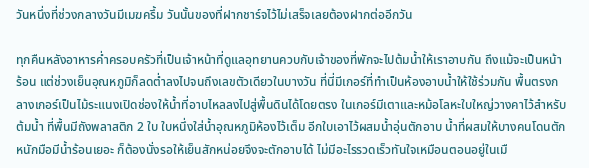วันหนึ่งที่ช่วงกลางวันมีเมฆครึ้ม วันนั้นของที่ฝากชาร์จไว้ไม่เสร็จเลยต้องฝากต่ออีกวัน

ทุกคืนหลังอาหารค่ำครอบครัวที่เป็นเจ้าหน้าที่ดูแลอุทยานควบกับเจ้าของที่พักจะไปต้มน้ำให้เราอาบกัน ถึงแม้จะเป็นหน้าร้อน แต่ช่วงเย็นอุณหภูมิก็ลดต่ำลงไปจนถึงเลขตัวเดียวในบางวัน ที่นี่มีเกอร์ที่ทำเป็นห้องอาบน้ำให้ใช้ร่วมกัน พื้นตรงกลางเกอร์เป็นไม้ระแนงเปิดช่องให้น้ำที่อาบไหลลงไปสู่พื้นดินได้โดยตรง ในเกอร์มีเตาและหม้อโลหะใบใหญ่วางคาไว้สำหรับต้มน้ำ ที่พื้นมีถังพลาสติก 2 ใบ ใบหนึ่งใส่น้ำอุณหภูมิห้องไว้เต็ม อีกใบเอาไว้ผสมน้ำอุ่นตักอาบ น้ำที่ผสมให้บางคนโดนตักหนักมือมีน้ำร้อนเยอะ ก็ต้องนั่งรอให้เย็นสักหน่อยจึงจะตักอาบได้ ไม่มีอะไรรวดเร็วทันใจเหมือนตอนอยู่ในเมื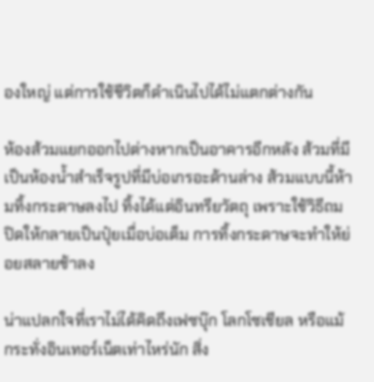องใหญ่ แต่การใช้ชีวิตก็ดำเนินไปได้ไม่แตกต่างกัน

ห้องส้วมแยกออกไปต่างหากเป็นอาคารอีกหลัง ส้วมที่มีเป็นห้องน้ำสำเร็จรูปที่มีบ่อเกรอะด้านล่าง ส้วมแบบนี้ห้ามทิ้งกระดาษลงไป ทิ้งได้แต่อินทรียวัตถุ เพราะใช้วิธีถมปิดให้กลายเป็นปุ๋ยเมื่อบ่อเต็ม การทิ้งกระดาษจะทำให้ย่อยสลายช้าลง

น่าแปลกใจที่เราไม่ได้คิดถึงเฟซบุ๊ก โลกโซเชียล หรือแม้กระทั่งอินเทอร์เน็ตเท่าไหร่นัก สิ่ง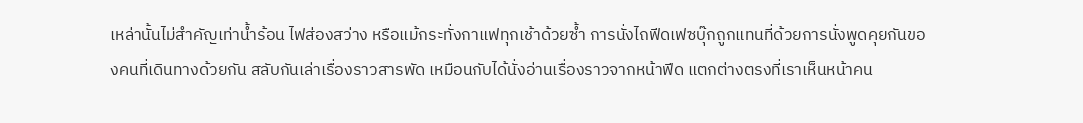เหล่านั้นไม่สำคัญเท่าน้ำร้อน ไฟส่องสว่าง หรือแม้กระทั่งกาแฟทุกเช้าด้วยซ้ำ การนั่งไถฟีดเฟซบุ๊กถูกแทนที่ด้วยการนั่งพูดคุยกันของคนที่เดินทางด้วยกัน สลับกันเล่าเรื่องราวสารพัด เหมือนกับได้นั่งอ่านเรื่องราวจากหน้าฟีด แตกต่างตรงที่เราเห็นหน้าคน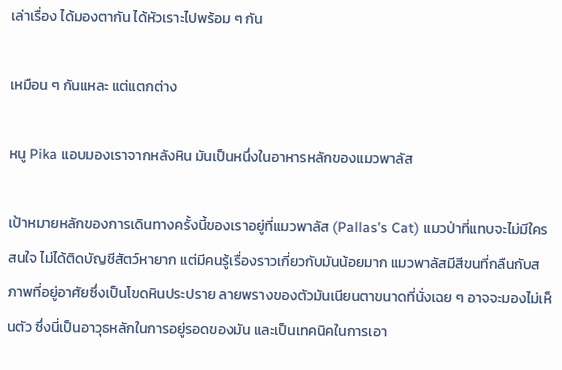เล่าเรื่อง ได้มองตากัน ได้หัวเราะไปพร้อม ๆ กัน

เหมือน ๆ กันแหละ แต่แตกต่าง

หนู Pika แอบมองเราจากหลังหิน มันเป็นหนึ่งในอาหารหลักของแมวพาลัส

เป้าหมายหลักของการเดินทางครั้งนี้ของเราอยู่ที่แมวพาลัส (Pallas’s Cat) แมวป่าที่แทบจะไม่มีใครสนใจ ไม่ได้ติดบัญชีสัตว์หายาก แต่มีคนรู้เรื่องราวเกี่ยวกับมันน้อยมาก แมวพาลัสมีสีขนที่กลืนกับสภาพที่อยู่อาศัยซึ่งเป็นโขดหินประปราย ลายพรางของตัวมันเนียนตาขนาดที่นั่งเฉย ๆ อาจจะมองไม่เห็นตัว ซึ่งนี่เป็นอาวุธหลักในการอยู่รอดของมัน และเป็นเทคนิคในการเอา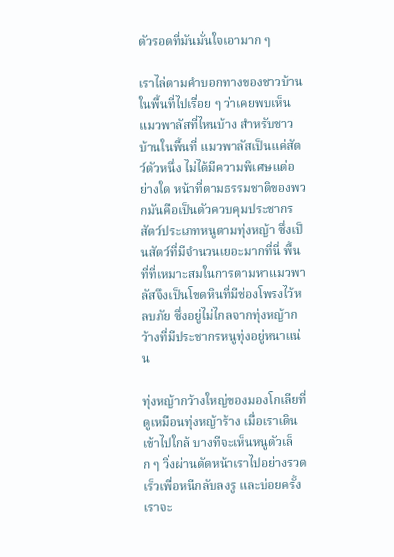ตัวรอดที่มันมั่นใจเอามาก ๆ

เราไล่ตามคำบอกทางของชาวบ้านในพื้นที่ไปเรื่อย ๆ ว่าเคยพบเห็นแมวพาลัสที่ไหนบ้าง สำหรับชาวบ้านในพื้นที่ แมวพาลัสเป็นแค่สัตว์ตัวหนึ่ง ไม่ได้มีความพิเศษแต่อย่างใด หน้าที่ตามธรรมชาติของพวกมันคือเป็นตัวควบคุมประชากรสัตว์ประเภทหนูตามทุ่งหญ้า ซึ่งเป็นสัตว์ที่มีจำนวนเยอะมากที่นี่ พื้นที่ที่เหมาะสมในการตามหาแมวพาลัสจึงเป็นโขดหินที่มีช่องโพรงไว้หลบภัย ซึ่งอยู่ไม่ไกลจากทุ่งหญ้ากว้างที่มีประชากรหนูทุ่งอยู่หนาแน่น

ทุ่งหญ้ากว้างใหญ่ของมองโกเลียที่ดูเหมือนทุ่งหญ้าร้าง เมื่อเราเดินเข้าไปใกล้ บางทีจะเห็นหนูตัวเล็ก ๆ วิ่งผ่านตัดหน้าเราไปอย่างรวดเร็วเพื่อหนีกลับลงรู และบ่อยครั้งเราจะ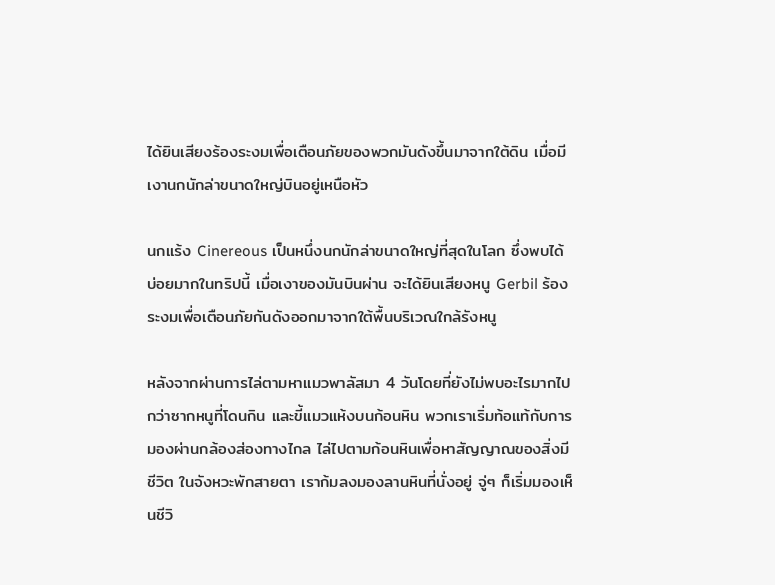ได้ยินเสียงร้องระงมเพื่อเตือนภัยของพวกมันดังขึ้นมาจากใต้ดิน เมื่อมีเงานกนักล่าขนาดใหญ่บินอยู่เหนือหัว

นกแร้ง Cinereous เป็นหนึ่งนกนักล่าขนาดใหญ่ที่สุดในโลก ซึ่งพบได้บ่อยมากในทริปนี้ เมื่อเงาของมันบินผ่าน จะได้ยินเสียงหนู Gerbil ร้องระงมเพื่อเตือนภัยกันดังออกมาจากใต้พื้นบริเวณใกล้รังหนู

หลังจากผ่านการไล่ตามหาแมวพาลัสมา 4 วันโดยที่ยังไม่พบอะไรมากไปกว่าซากหนูที่โดนกิน และขี้แมวแห้งบนก้อนหิน พวกเราเริ่มท้อแท้กับการมองผ่านกล้องส่องทางไกล ไล่ไปตามก้อนหินเพื่อหาสัญญาณของสิ่งมีชีวิต ในจังหวะพักสายตา เราก้มลงมองลานหินที่นั่งอยู่ จู่ๆ ก็เริ่มมองเห็นชีวิ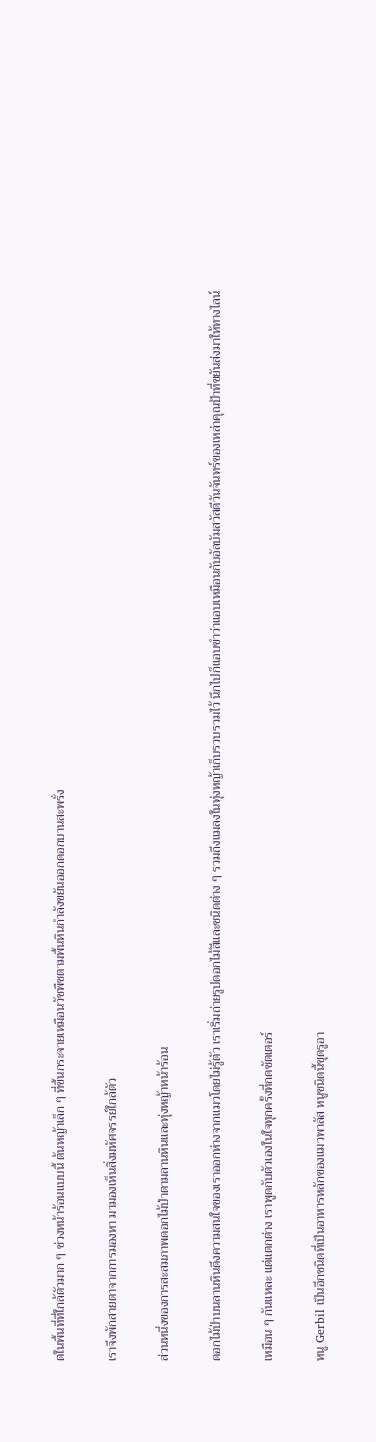ตในพื้นที่ที่ใกล้ตัวมาก ๆ ช่วงหน้าร้อนแบบนี้ ต้นหญ้าเล็ก ๆ ที่ขึ้นกระจายเหมือนวัชพืชตามพื้นหินกำลังขยันออกดอกบานสะพรั่ง

เราจึงพักสายตาจากการมองหา มามองเห็นสิ่งมหัศจรรย์ใกล้ตัว

ส่วนหนึ่งของการสะสมภาพดอกไม้ป่าตามลานหินและทุ่งหญ้าหน้าร้อน

ดอกไม้ป่าบนลานหินดึงความสนใจของเราออกห่างจากแมวโดยไม่รู้ตัว เราเริ่มถ่ายรูปดอกไม้สีและชนิดต่าง ๆ รวมถึงแมลงในทุ่งหญ้าเก็บรวบรวมไว้ นึกไปก็แอบขำว่าแอบเหมือนกับอัลบัมสวัสดีวันจันทร์ของเหล่าคุณป้าที่ขยันส่งมาให้ทางไลน์

เหมือน ๆ กันแหละ แต่แตกต่าง เราพูดกับตัวเองในใจทุกครั้งที่กดชัตเตอร์

หนู Gerbil เป็นอีกชนิดที่เป็นอาหารหลักของแมวพาลัส หนูชนิดนี้ขุดรูอา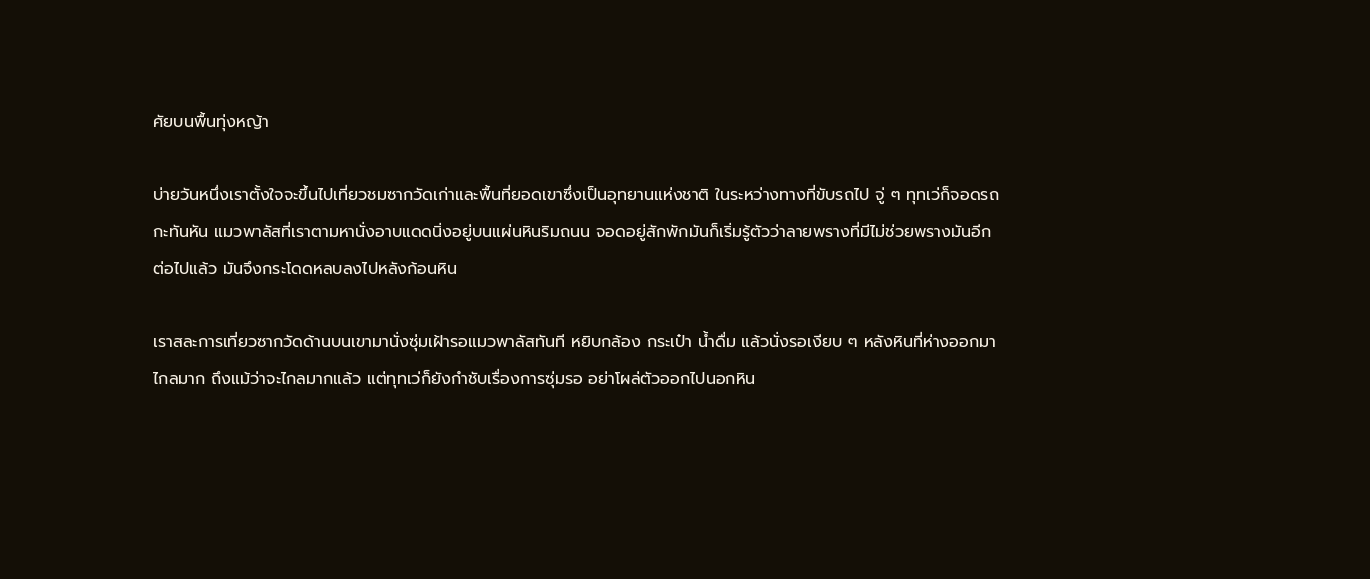ศัยบนพื้นทุ่งหญ้า

บ่ายวันหนึ่งเราตั้งใจจะขึ้นไปเที่ยวชมซากวัดเก่าและพื้นที่ยอดเขาซึ่งเป็นอุทยานแห่งชาติ ในระหว่างทางที่ขับรถไป จู่ ๆ ทุทเว่ก็จอดรถกะทันหัน แมวพาลัสที่เราตามหานั่งอาบแดดนิ่งอยู่บนแผ่นหินริมถนน จอดอยู่สักพักมันก็เริ่มรู้ตัวว่าลายพรางที่มีไม่ช่วยพรางมันอีกต่อไปแล้ว มันจึงกระโดดหลบลงไปหลังก้อนหิน

เราสละการเที่ยวซากวัดด้านบนเขามานั่งซุ่มเฝ้ารอแมวพาลัสทันที หยิบกล้อง กระเป๋า น้ำดื่ม แล้วนั่งรอเงียบ ๆ หลังหินที่ห่างออกมาไกลมาก ถึงแม้ว่าจะไกลมากแล้ว แต่ทุทเว่ก็ยังกำชับเรื่องการซุ่มรอ อย่าโผล่ตัวออกไปนอกหิน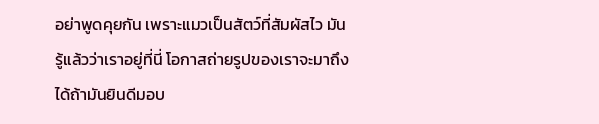อย่าพูดคุยกัน เพราะแมวเป็นสัตว์ที่สัมผัสไว มันรู้แล้วว่าเราอยู่ที่นี่ โอกาสถ่ายรูปของเราจะมาถึงได้ถ้ามันยินดีมอบ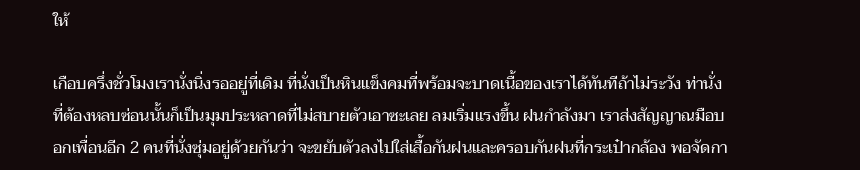ให้

เกือบครึ่งชั่วโมงเรานั่งนิ่งรออยู่ที่เดิม ที่นั่งเป็นหินแข็งคมที่พร้อมจะบาดเนื้อของเราได้ทันทีถ้าไม่ระวัง ท่านั่งที่ต้องหลบซ่อนนั้นก็เป็นมุมประหลาดที่ไม่สบายตัวเอาซะเลย ลมเริ่มแรงขึ้น ฝนกำลังมา เราส่งสัญญาณมือบอกเพื่อนอีก 2 คนที่นั่งซุ่มอยู่ด้วยกันว่า จะขยับตัวลงไปใส่เสื้อกันฝนและครอบกันฝนที่กระเป๋ากล้อง พอจัดกา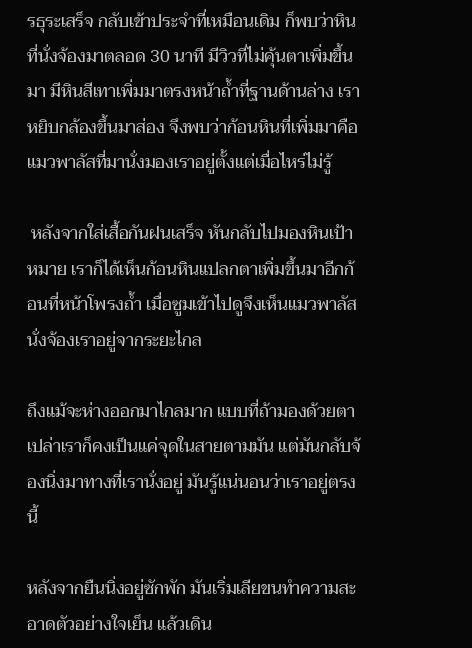รธุระเสร็จ กลับเข้าประจำที่เหมือนเดิม ก็พบว่าหินที่นั่งจ้องมาตลอด 30 นาที มีวิวที่ไม่คุ้นตาเพิ่มขึ้นมา มีหินสีเทาเพิ่มมาตรงหน้าถ้ำที่ฐานด้านล่าง เราหยิบกล้องขึ้นมาส่อง จึงพบว่าก้อนหินที่เพิ่มมาคือแมวพาลัสที่มานั่งมองเราอยู่ตั้งแต่เมื่อไหร่ไม่รู้

 หลังจากใส่เสื้อกันฝนเสร็จ หันกลับไปมองหินเป้าหมาย เราก็ได้เห็นก้อนหินแปลกตาเพิ่มขึ้นมาอีกก้อนที่หน้าโพรงถ้ำ เมื่อซูมเข้าไปดูจึงเห็นแมวพาลัสนั่งจ้องเราอยู่จากระยะไกล

ถึงแม้จะห่างออกมาไกลมาก แบบที่ถ้ามองด้วยตาเปล่าเราก็คงเป็นแค่จุดในสายตามมัน แต่มันกลับจ้องนิ่งมาทางที่เรานั่งอยู่ มันรู้แน่นอนว่าเราอยู่ตรงนี้

หลังจากยืนนิ่งอยู่ซักพัก มันเริ่มเลียขนทำความสะอาดตัวอย่างใจเย็น แล้วเดิน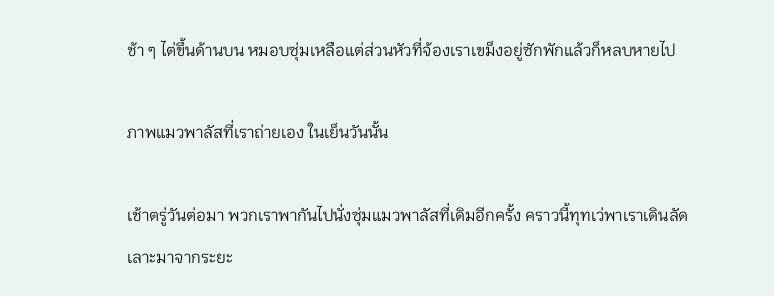ช้า ๆ ไต่ขึ้นด้านบน หมอบซุ่มเหลือแต่ส่วนหัวที่จ้องเราเขม็งอยู่ซักพักแล้วก็หลบหายไป

ภาพแมวพาลัสที่เราถ่ายเอง ในเย็นวันนั้น

เช้าตรู่วันต่อมา พวกเราพากันไปนั่งซุ่มแมวพาลัสที่เดิมอีกครั้ง คราวนี้ทุทเว่พาเราเดินลัดเลาะมาจากระยะ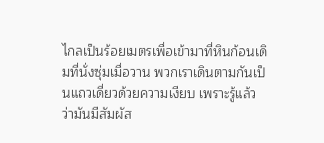ไกลเป็นร้อยเมตรเพื่อเข้ามาที่หินก้อนเดิมที่นั่งซุ่มเมื่อวาน พวกเราเดินตามกันเป็นแถวเดี่ยวด้วยความเงียบ เพราะรู้แล้วว่ามันมีสัมผัส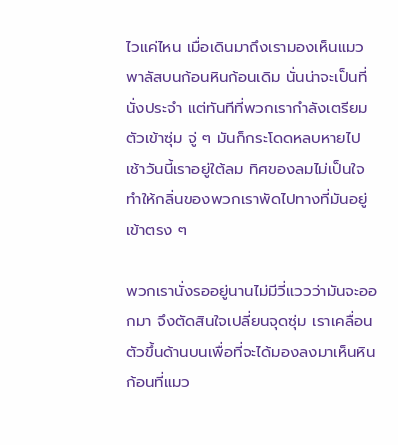ไวแค่ไหน เมื่อเดินมาถึงเรามองเห็นแมวพาลัสบนก้อนหินก้อนเดิม นั่นน่าจะเป็นที่นั่งประจำ แต่ทันทีที่พวกเรากำลังเตรียมตัวเข้าซุ่ม จู่ ๆ มันก็กระโดดหลบหายไป เช้าวันนี้เราอยู่ใต้ลม ทิศของลมไม่เป็นใจทำให้กลิ่นของพวกเราพัดไปทางที่มันอยู่เข้าตรง ๆ

พวกเรานั่งรออยู่นานไม่มีวี่แววว่ามันจะออกมา จึงตัดสินใจเปลี่ยนจุดซุ่ม เราเคลื่อนตัวขึ้นด้านบนเพื่อที่จะได้มองลงมาเห็นหินก้อนที่แมว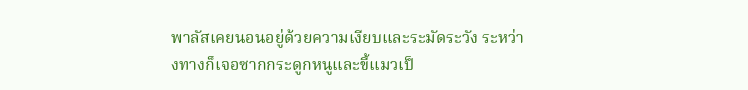พาลัสเคยนอนอยู่ด้วยความเงียบและระมัดระวัง ระหว่างทางก็เจอซากกระดูกหนูและขี้แมวเป็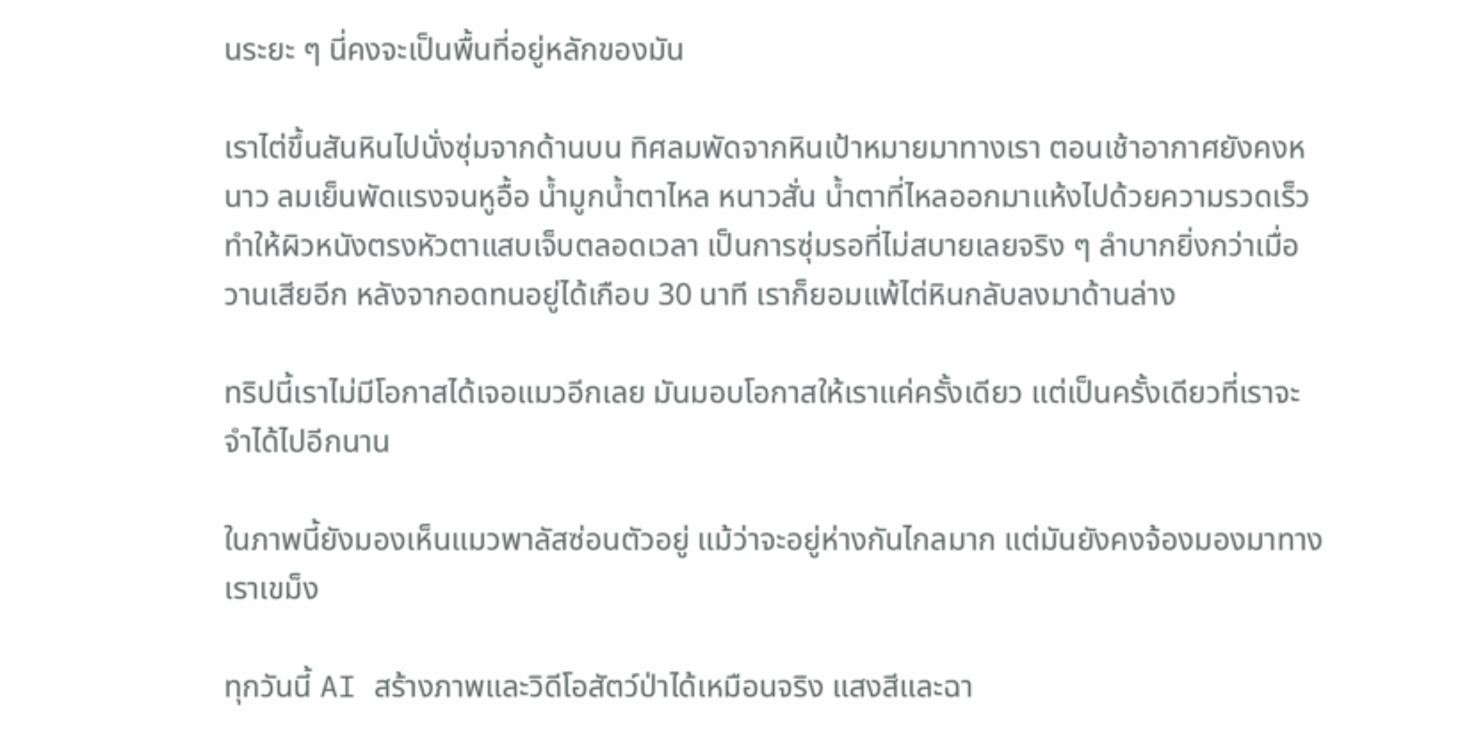นระยะ ๆ นี่คงจะเป็นพื้นที่อยู่หลักของมัน

เราไต่ขึ้นสันหินไปนั่งซุ่มจากด้านบน ทิศลมพัดจากหินเป้าหมายมาทางเรา ตอนเช้าอากาศยังคงหนาว ลมเย็นพัดแรงจนหูอื้อ น้ำมูกน้ำตาไหล หนาวสั่น น้ำตาที่ไหลออกมาแห้งไปด้วยความรวดเร็ว ทำให้ผิวหนังตรงหัวตาแสบเจ็บตลอดเวลา เป็นการซุ่มรอที่ไม่สบายเลยจริง ๆ ลำบากยิ่งกว่าเมื่อวานเสียอีก หลังจากอดทนอยู่ได้เกือบ 30 นาที เราก็ยอมแพ้ไต่หินกลับลงมาด้านล่าง

ทริปนี้เราไม่มีโอกาสได้เจอแมวอีกเลย มันมอบโอกาสให้เราแค่ครั้งเดียว แต่เป็นครั้งเดียวที่เราจะจำได้ไปอีกนาน

ในภาพนี้ยังมองเห็นแมวพาลัสซ่อนตัวอยู่ แม้ว่าจะอยู่ห่างกันไกลมาก แต่มันยังคงจ้องมองมาทางเราเขม็ง

ทุกวันนี้ AI สร้างภาพและวิดีโอสัตว์ป่าได้เหมือนจริง แสงสีและฉา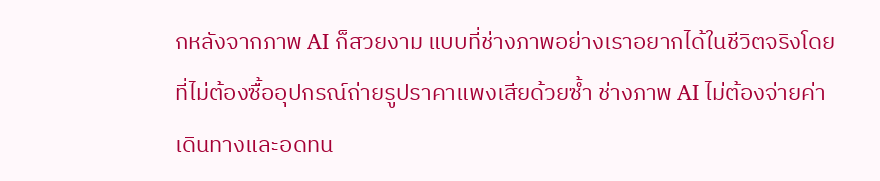กหลังจากภาพ AI ก็สวยงาม แบบที่ช่างภาพอย่างเราอยากได้ในชีวิตจริงโดยที่ไม่ต้องซื้ออุปกรณ์ถ่ายรูปราคาแพงเสียด้วยซ้ำ ช่างภาพ AI ไม่ต้องจ่ายค่าเดินทางและอดทน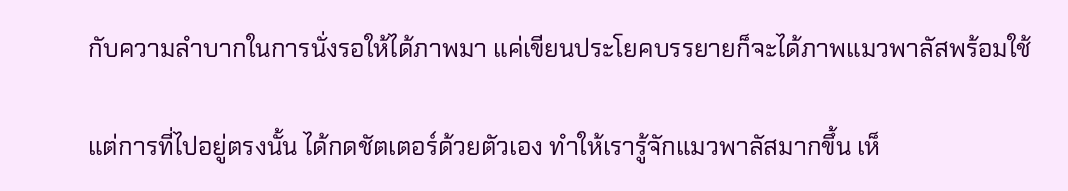กับความลำบากในการนั่งรอให้ได้ภาพมา แค่เขียนประโยคบรรยายก็จะได้ภาพแมวพาลัสพร้อมใช้

แต่การที่ไปอยู่ตรงนั้น ได้กดชัตเตอร์ด้วยตัวเอง ทำให้เรารู้จักแมวพาลัสมากขึ้น เห็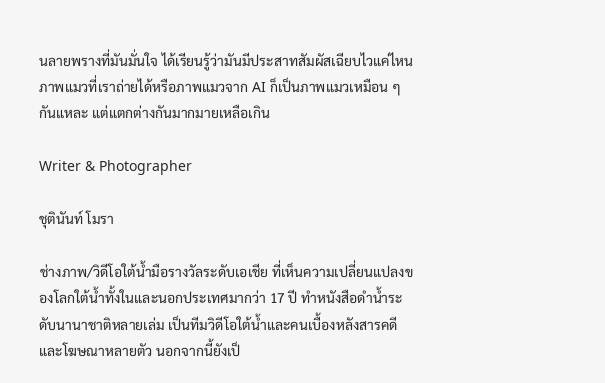นลายพรางที่มันมั่นใจ ได้เรียนรู้ว่ามันมีประสาทสัมผัสเฉียบไวแค่ไหน ภาพแมวที่เราถ่ายได้หรือภาพแมวจาก AI ก็เป็นภาพแมวเหมือน ๆ กันแหละ แต่แตกต่างกันมากมายเหลือเกิน

Writer & Photographer

ชุตินันท์ โมรา

ช่างภาพ/วิดีโอใต้น้ำมือรางวัลระดับเอเชีย ที่เห็นความเปลี่ยนแปลงของโลกใต้น้ำทั้งในและนอกประเทศมากว่า 17 ปี ทำหนังสือดำน้ำระดับนานาชาติหลายเล่ม เป็นทีมวิดีโอใต้น้ำและคนเบื้องหลังสารคดีและโฆษณาหลายตัว นอกจากนี้ยังเป็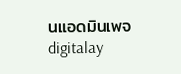นแอดมินเพจ digitalay